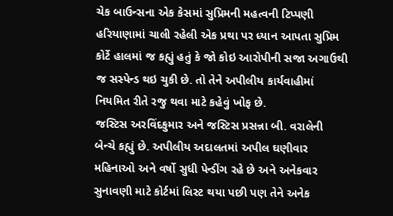ચેક બાઉન્સના એક કેસમાં સુપ્રિમની મહત્વની ટિપ્પણી
હરિયાણામાં ચાલી રહેલી એક પ્રથા પર ધ્યાન આપતા સુપ્રિમ કોર્ટે હાલમાં જ કહ્યું હતું કે જો કોઇ આરોપીની સજા અગાઉથી જ સસ્પેન્ડ થઇ ચુકી છે. તો તેને અપીલીય કાર્યવાહીમાં નિયમિત રીતે રજુ થવા માટે કહેવું ખોફ છે.
જસ્ટિસ અરવિંદકુમાર અને જસ્ટિસ પ્રસન્ના બી. વરાલેની બેન્ચે કહ્યું છે. અપીલીય અદાલતમાં અપીલ ઘણીવાર મહિનાઓ અને વર્ષો સુધી પેન્ડીંગ રહે છે અને અનેકવાર સુનાવણી માટે કોર્ટમાં લિસ્ટ થયા પછી પણ તેને અનેક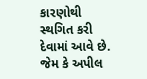કારણોથી સ્થગિત કરી દેવામાં આવે છે. જેમ કે અપીલ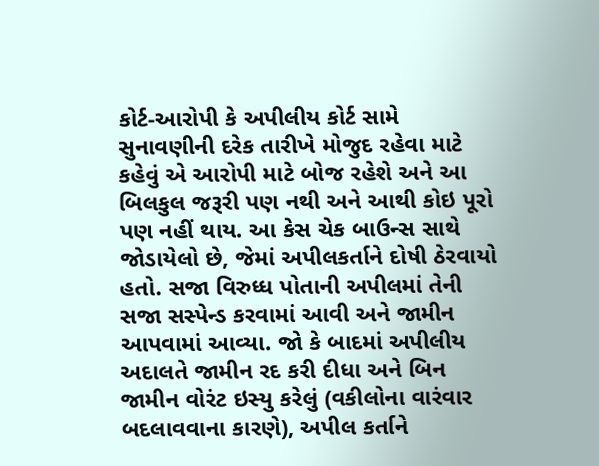કોર્ટ-આરોપી કે અપીલીય કોર્ટ સામે સુનાવણીની દરેક તારીખે મોજુદ રહેવા માટે કહેવું એ આરોપી માટે બોજ રહેશે અને આ બિલકુલ જરૂરી પણ નથી અને આથી કોઇ પૂરો પણ નહીં થાય. આ કેસ ચેક બાઉન્સ સાથે જોડાયેલો છે, જેમાં અપીલકર્તાને દોષી ઠેરવાયો હતો. સજા વિરુધ્ધ પોતાની અપીલમાં તેની સજા સસ્પેન્ડ કરવામાં આવી અને જામીન આપવામાં આવ્યા. જો કે બાદમાં અપીલીય અદાલતે જામીન રદ કરી દીધા અને બિન જામીન વોરંટ ઇસ્યુ કરેલું (વકીલોના વારંવાર બદલાવવાના કારણે), અપીલ કર્તાને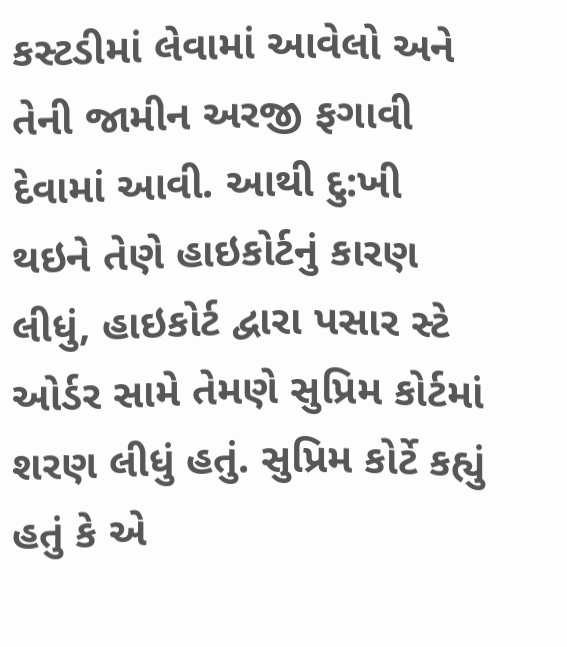કસ્ટડીમાં લેવામાં આવેલો અને તેની જામીન અરજી ફગાવી દેવામાં આવી. આથી દુ:ખી થઇને તેણે હાઇકોર્ટનું કારણ લીધું, હાઇકોર્ટ દ્વારા પસાર સ્ટે ઓર્ડર સામે તેમણે સુપ્રિમ કોર્ટમાં શરણ લીધું હતું. સુપ્રિમ કોર્ટે કહ્યું હતું કે એ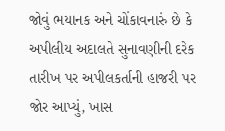જોવું ભયાનક અને ચોંકાવનારું છે કે અપીલીય અદાલતે સુનાવણીની દરેક તારીખ પર અપીલકર્તાની હાજરી પર જોર આપ્યું, ખાસ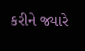કરીને જ્યારે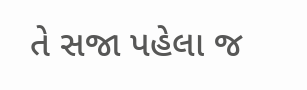તે સજા પહેલા જ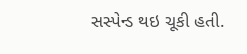સસ્પેન્ડ થઇ ચૂકી હતી.